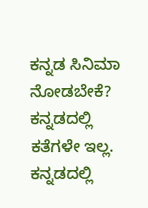ಕನ್ನಡ ಸಿನಿಮಾ ನೋಡಬೇಕೆ?
ಕನ್ನಡದಲ್ಲಿ ಕತೆಗಳೇ ಇಲ್ಲ. ಕನ್ನಡದಲ್ಲಿ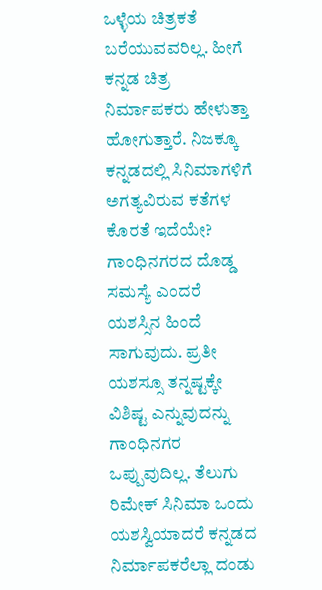ಒಳ್ಳೆಯ ಚಿತ್ರಕತೆ ಬರೆಯುವವರಿಲ್ಲ. ಹೀಗೆ ಕನ್ನಡ ಚಿತ್ರ ನಿರ್ಮಾಪಕರು ಹೇಳುತ್ತಾ ಹೋಗುತ್ತಾರೆ. ನಿಜಕ್ಕೂ ಕನ್ನಡದಲ್ಲಿ ಸಿನಿಮಾಗಳಿಗೆ ಅಗತ್ಯವಿರುವ ಕತೆಗಳ ಕೊರತೆ ಇದೆಯೇ?
ಗಾಂಧಿನಗರದ ದೊಡ್ಡ ಸಮಸ್ಯೆ ಎಂದರೆ ಯಶಸ್ಸಿನ ಹಿಂದೆ ಸಾಗುವುದು. ಪ್ರತೀ ಯಶಸ್ಸೂ ತನ್ನಷ್ಟಕ್ಕೇ ವಿಶಿಷ್ಟ ಎನ್ನುವುದನ್ನು ಗಾಂಧಿನಗರ ಒಪ್ಪುವುದಿಲ್ಲ. ತೆಲುಗು ರಿಮೇಕ್ ಸಿನಿಮಾ ಒಂದು ಯಶಸ್ವಿಯಾದರೆ ಕನ್ನಡದ ನಿರ್ಮಾಪಕರೆಲ್ಲಾ ದಂಡು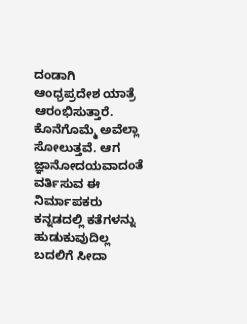ದಂಡಾಗಿ ಆಂಧ್ರಪ್ರದೇಶ ಯಾತ್ರೆ ಆರಂಭಿಸುತ್ತಾರೆ. ಕೊನೆಗೊಮ್ಮೆ ಅವೆಲ್ಲಾ ಸೋಲುತ್ತವೆ. ಆಗ ಜ್ಞಾನೋದಯವಾದಂತೆ ವರ್ತಿಸುವ ಈ ನಿರ್ಮಾಪಕರು ಕನ್ನಡದಲ್ಲಿ ಕತೆಗಳನ್ನು ಹುಡುಕುವುದಿಲ್ಲ ಬದಲಿಗೆ ಸೀದಾ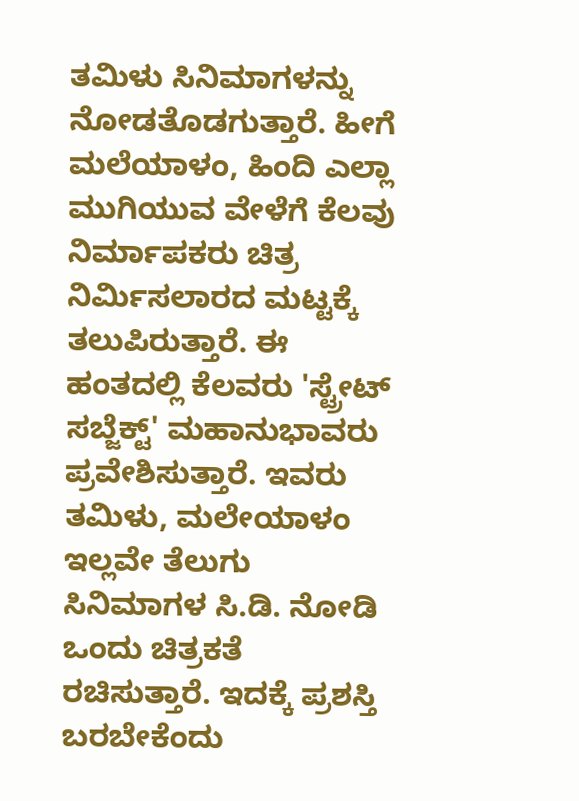ತಮಿಳು ಸಿನಿಮಾಗಳನ್ನು ನೋಡತೊಡಗುತ್ತಾರೆ. ಹೀಗೆ ಮಲೆಯಾಳಂ, ಹಿಂದಿ ಎಲ್ಲಾ ಮುಗಿಯುವ ವೇಳೆಗೆ ಕೆಲವು ನಿರ್ಮಾಪಕರು ಚಿತ್ರ ನಿರ್ಮಿಸಲಾರದ ಮಟ್ಟಕ್ಕೆ ತಲುಪಿರುತ್ತಾರೆ. ಈ ಹಂತದಲ್ಲಿ ಕೆಲವರು 'ಸ್ಟ್ರೇಟ್ ಸಬ್ಜೆಕ್ಟ್' ಮಹಾನುಭಾವರು ಪ್ರವೇಶಿಸುತ್ತಾರೆ. ಇವರು ತಮಿಳು, ಮಲೇಯಾಳಂ ಇಲ್ಲವೇ ತೆಲುಗು ಸಿನಿಮಾಗಳ ಸಿ.ಡಿ. ನೋಡಿ ಒಂದು ಚಿತ್ರಕತೆ ರಚಿಸುತ್ತಾರೆ. ಇದಕ್ಕೆ ಪ್ರಶಸ್ತಿ ಬರಬೇಕೆಂದು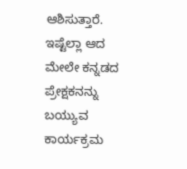ಆಶಿಸುತ್ತಾರೆ.
ಇಷ್ಟೆಲ್ಲಾ ಆದ ಮೇಲೇ ಕನ್ನಡದ ಪ್ರೇಕ್ಷಕನನ್ನು ಬಯ್ಯುವ ಕಾರ್ಯಕ್ರಮ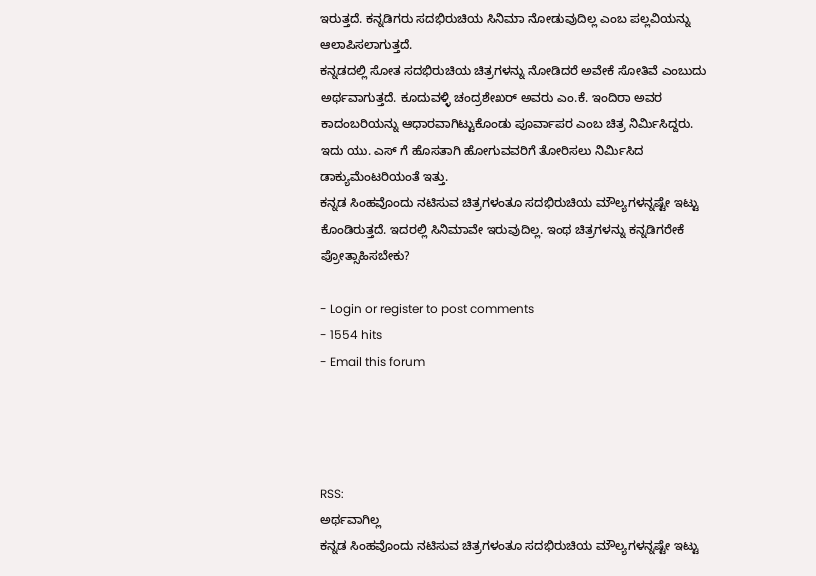ಇರುತ್ತದೆ. ಕನ್ನಡಿಗರು ಸದಭಿರುಚಿಯ ಸಿನಿಮಾ ನೋಡುವುದಿಲ್ಲ ಎಂಬ ಪಲ್ಲವಿಯನ್ನು ಆಲಾಪಿಸಲಾಗುತ್ತದೆ.
ಕನ್ನಡದಲ್ಲಿ ಸೋತ ಸದಭಿರುಚಿಯ ಚಿತ್ರಗಳನ್ನು ನೋಡಿದರೆ ಅವೇಕೆ ಸೋತಿವೆ ಎಂಬುದು ಅರ್ಥವಾಗುತ್ತದೆ. ಕೂದುವಳ್ಳಿ ಚಂದ್ರಶೇಖರ್ ಅವರು ಎಂ.ಕೆ. ಇಂದಿರಾ ಅವರ ಕಾದಂಬರಿಯನ್ನು ಆಧಾರವಾಗಿಟ್ಟುಕೊಂಡು ಪೂರ್ವಾಪರ ಎಂಬ ಚಿತ್ರ ನಿರ್ಮಿಸಿದ್ದರು. ಇದು ಯು. ಎಸ್ ಗೆ ಹೊಸತಾಗಿ ಹೋಗುವವರಿಗೆ ತೋರಿಸಲು ನಿರ್ಮಿಸಿದ ಡಾಕ್ಯುಮೆಂಟರಿಯಂತೆ ಇತ್ತು.
ಕನ್ನಡ ಸಿಂಹವೊಂದು ನಟಿಸುವ ಚಿತ್ರಗಳಂತೂ ಸದಭಿರುಚಿಯ ಮೌಲ್ಯಗಳನ್ನಷ್ಟೇ ಇಟ್ಟು ಕೊಂಡಿರುತ್ತದೆ. ಇದರಲ್ಲಿ ಸಿನಿಮಾವೇ ಇರುವುದಿಲ್ಲ. ಇಂಥ ಚಿತ್ರಗಳನ್ನು ಕನ್ನಡಿಗರೇಕೆ ಪ್ರೋತ್ಸಾಹಿಸಬೇಕು?

- Login or register to post comments
- 1554 hits
- Email this forum




RSS:
ಅರ್ಥವಾಗಿಲ್ಲ
ಕನ್ನಡ ಸಿಂಹವೊಂದು ನಟಿಸುವ ಚಿತ್ರಗಳಂತೂ ಸದಭಿರುಚಿಯ ಮೌಲ್ಯಗಳನ್ನಷ್ಟೇ ಇಟ್ಟು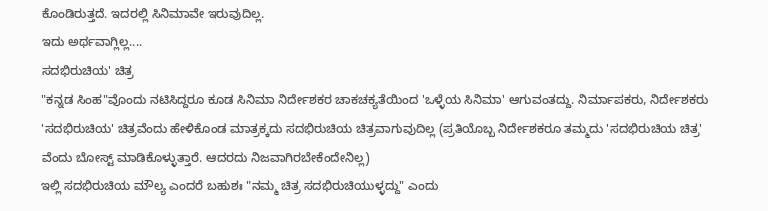ಕೊಂಡಿರುತ್ತದೆ. ಇದರಲ್ಲಿ ಸಿನಿಮಾವೇ ಇರುವುದಿಲ್ಲ.
ಇದು ಅರ್ಥವಾಗ್ಲಿಲ್ಲ....
ಸದಭಿರುಚಿಯ' ಚಿತ್ರ
"ಕನ್ನಡ ಸಿಂಹ"ವೊಂದು ನಟಿಸಿದ್ದರೂ ಕೂಡ ಸಿನಿಮಾ ನಿರ್ದೇಶಕರ ಚಾಕಚಕ್ಯತೆಯಿಂದ 'ಒಳ್ಳೆಯ ಸಿನಿಮಾ' ಆಗುವಂತದ್ದು. ನಿರ್ಮಾಪಕರು, ನಿರ್ದೇಶಕರು 'ಸದಭಿರುಚಿಯ' ಚಿತ್ರವೆಂದು ಹೇಳಿಕೊಂಡ ಮಾತ್ರಕ್ಕದು ಸದಭಿರುಚಿಯ ಚಿತ್ರವಾಗುವುದಿಲ್ಲ (ಪ್ರತಿಯೊಬ್ಬ ನಿರ್ದೇಶಕರೂ ತಮ್ಮದು 'ಸದಭಿರುಚಿಯ ಚಿತ್ರ' ವೆಂದು ಬೋಸ್ಟ್ ಮಾಡಿಕೊಳ್ಳುತ್ತಾರೆ. ಆದರದು ನಿಜವಾಗಿರಬೇಕೆಂದೇನಿಲ್ಲ)
ಇಲ್ಲಿ ಸದಭಿರುಚಿಯ ಮೌಲ್ಯ ಎಂದರೆ ಬಹುಶಃ "ನಮ್ಮ ಚಿತ್ರ ಸದಭಿರುಚಿಯುಳ್ಳದ್ದು" ಎಂದು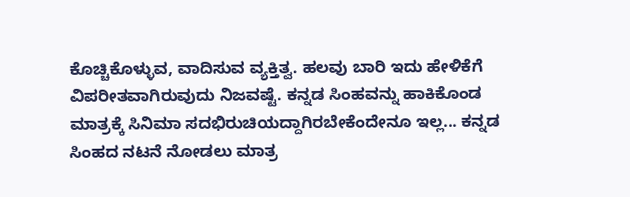ಕೊಚ್ಚಿಕೊಳ್ಳುವ, ವಾದಿಸುವ ವ್ಯಕ್ತಿತ್ವ. ಹಲವು ಬಾರಿ ಇದು ಹೇಳಿಕೆಗೆ ವಿಪರೀತವಾಗಿರುವುದು ನಿಜವಷ್ಟೆ. ಕನ್ನಡ ಸಿಂಹವನ್ನು ಹಾಕಿಕೊಂಡ ಮಾತ್ರಕ್ಕೆ ಸಿನಿಮಾ ಸದಭಿರುಚಿಯದ್ದಾಗಿರಬೇಕೆಂದೇನೂ ಇಲ್ಲ... ಕನ್ನಡ ಸಿಂಹದ ನಟನೆ ನೋಡಲು ಮಾತ್ರ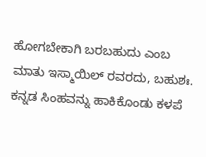ಹೋಗಬೇಕಾಗಿ ಬರಬಹುದು ಎಂಬ ಮಾತು ಇಸ್ಮಾಯಿಲ್ ರವರದು, ಬಹುಶಃ. ಕನ್ನಡ ಸಿಂಹವನ್ನು ಹಾಕಿಕೊಂಡು ಕಳಪೆ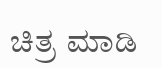ಚಿತ್ರ ಮಾಡಿ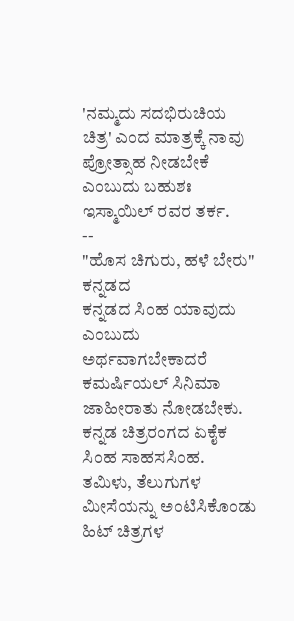'ನಮ್ಮದು ಸದಭಿರುಚಿಯ ಚಿತ್ರ' ಎಂದ ಮಾತ್ರಕ್ಕೆ ನಾವು ಪ್ರೋತ್ಸಾಹ ನೀಡಬೇಕೆ ಎಂಬುದು ಬಹುಶಃ ಇಸ್ಮಾಯಿಲ್ ರವರ ತರ್ಕ.
--
"ಹೊಸ ಚಿಗುರು, ಹಳೆ ಬೇರು"
ಕನ್ನಡದ
ಕನ್ನಡದ ಸಿಂಹ ಯಾವುದು ಎಂಬುದು ಅರ್ಥವಾಗಬೇಕಾದರೆ ಕಮರ್ಷಿಯಲ್ ಸಿನಿಮಾ ಜಾಹೀರಾತು ನೋಡಬೇಕು. ಕನ್ನಡ ಚಿತ್ರರಂಗದ ಏಕೈಕ ಸಿಂಹ ಸಾಹಸಸಿಂಹ. ತಮಿಳು, ತೆಲುಗುಗಳ ಮೀಸೆಯನ್ನು ಅಂಟಿಸಿಕೊಂಡು ಹಿಟ್ ಚಿತ್ರಗಳ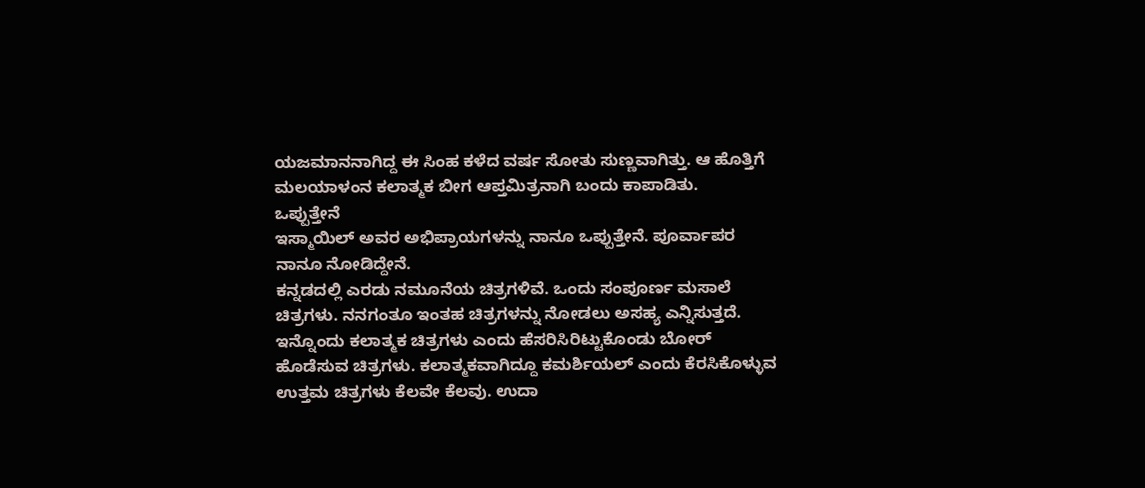ಯಜಮಾನನಾಗಿದ್ದ ಈ ಸಿಂಹ ಕಳೆದ ವರ್ಷ ಸೋತು ಸುಣ್ಣವಾಗಿತ್ತು. ಆ ಹೊತ್ತಿಗೆ ಮಲಯಾಳಂನ ಕಲಾತ್ಮಕ ಬೀಗ ಆಪ್ತಮಿತ್ರನಾಗಿ ಬಂದು ಕಾಪಾಡಿತು.
ಒಪ್ಪುತ್ತೇನೆ
ಇಸ್ಮಾಯಿಲ್ ಅವರ ಅಭಿಪ್ರಾಯಗಳನ್ನು ನಾನೂ ಒಪ್ಪುತ್ತೇನೆ. ಪೂರ್ವಾಪರ ನಾನೂ ನೋಡಿದ್ದೇನೆ.
ಕನ್ನಡದಲ್ಲಿ ಎರಡು ನಮೂನೆಯ ಚಿತ್ರಗಳಿವೆ. ಒಂದು ಸಂಪೂರ್ಣ ಮಸಾಲೆ ಚಿತ್ರಗಳು. ನನಗಂತೂ ಇಂತಹ ಚಿತ್ರಗಳನ್ನು ನೋಡಲು ಅಸಹ್ಯ ಎನ್ನಿಸುತ್ತದೆ. ಇನ್ನೊಂದು ಕಲಾತ್ಮಕ ಚಿತ್ರಗಳು ಎಂದು ಹೆಸರಿಸಿರಿಟ್ಟುಕೊಂಡು ಬೋರ್ ಹೊಡೆಸುವ ಚಿತ್ರಗಳು. ಕಲಾತ್ಮಕವಾಗಿದ್ದೂ ಕಮರ್ಶಿಯಲ್ ಎಂದು ಕೆರಸಿಕೊಳ್ಳುವ ಉತ್ತಮ ಚಿತ್ರಗಳು ಕೆಲವೇ ಕೆಲವು. ಉದಾ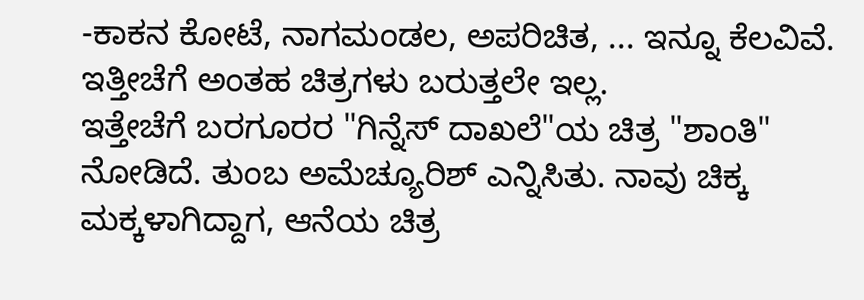-ಕಾಕನ ಕೋಟೆ, ನಾಗಮಂಡಲ, ಅಪರಿಚಿತ, ... ಇನ್ನೂ ಕೆಲವಿವೆ. ಇತ್ತೀಚೆಗೆ ಅಂತಹ ಚಿತ್ರಗಳು ಬರುತ್ತಲೇ ಇಲ್ಲ.
ಇತ್ತೇಚೆಗೆ ಬರಗೂರರ "ಗಿನ್ನೆಸ್ ದಾಖಲೆ"ಯ ಚಿತ್ರ "ಶಾಂತಿ" ನೋಡಿದೆ. ತುಂಬ ಅಮೆಚ್ಯೂರಿಶ್ ಎನ್ನಿಸಿತು. ನಾವು ಚಿಕ್ಕ ಮಕ್ಕಳಾಗಿದ್ದಾಗ, ಆನೆಯ ಚಿತ್ರ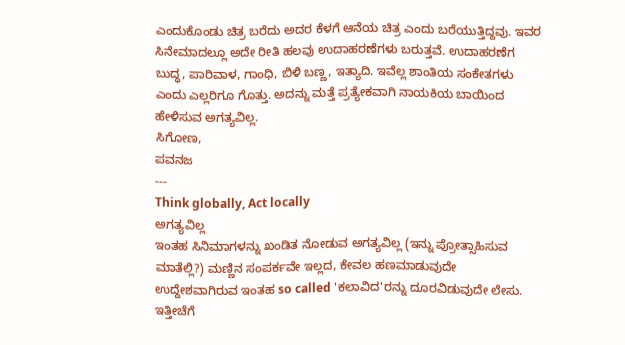ಎಂದುಕೊಂಡು ಚಿತ್ರ ಬರೆದು ಅದರ ಕೆಳಗೆ ಆನೆಯ ಚಿತ್ರ ಎಂದು ಬರೆಯುತ್ತಿದ್ದವು. ಇವರ ಸಿನೇಮಾದಲ್ಲೂ ಅದೇ ರೀತಿ ಹಲವು ಉದಾಹರಣೆಗಳು ಬರುತ್ತವೆ. ಉದಾಹರಣೆಗ ಬುದ್ಧ, ಪಾರಿವಾಳ, ಗಾಂಧಿ, ಬಿಳಿ ಬಣ್ಣ, ಇತ್ಯಾದಿ. ಇವೆಲ್ಲ ಶಾಂತಿಯ ಸಂಕೇತಗಳು ಎಂದು ಎಲ್ಲರಿಗೂ ಗೊತ್ತು. ಅದನ್ನು ಮತ್ತೆ ಪ್ರತ್ಯೇಕವಾಗಿ ನಾಯಕಿಯ ಬಾಯಿಂದ ಹೇಳಿಸುವ ಅಗತ್ಯವಿಲ್ಲ.
ಸಿಗೋಣ,
ಪವನಜ
---
Think globally, Act locally
ಅಗತ್ಯವಿಲ್ಲ
ಇಂತಹ ಸಿನಿಮಾಗಳನ್ನು ಖಂಡಿತ ನೋಡುವ ಅಗತ್ಯವಿಲ್ಲ (ಇನ್ನು ಪ್ರೋತ್ಸಾಹಿಸುವ ಮಾತೆಲ್ಲಿ?) ಮಣ್ಣಿನ ಸಂಪರ್ಕವೇ ಇಲ್ಲದ, ಕೇವಲ ಹಣಮಾಡುವುದೇ ಉದ್ದೇಶವಾಗಿರುವ ಇಂತಹ so called 'ಕಲಾವಿದ'ರನ್ನು ದೂರವಿಡುವುದೇ ಲೇಸು.
ಇತ್ತೀಚೆಗೆ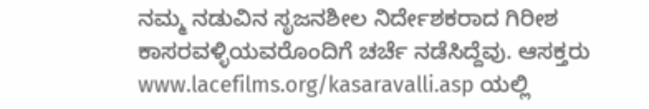ನಮ್ಮ ನಡುವಿನ ಸೃಜನಶೀಲ ನಿರ್ದೇಶಕರಾದ ಗಿರೀಶ ಕಾಸರವಳ್ಳಿಯವರೊಂದಿಗೆ ಚರ್ಚೆ ನಡೆಸಿದ್ದೆವು. ಆಸಕ್ತರು www.lacefilms.org/kasaravalli.asp ಯಲ್ಲಿ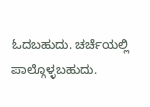ಓದಬಹುದು. ಚರ್ಚೆಯಲ್ಲಿ ಪಾಲ್ಗೊಳ್ಳಬಹುದು.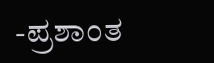-ಪ್ರಶಾಂತ